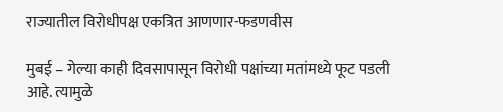राज्यातील विरोधीपक्ष एकत्रित आणणार-फडणवीस

मुबई – गेल्या काही दिवसापासून विरोधी पक्षांच्या मतांमध्ये फूट पडली आहे. त्यामुळे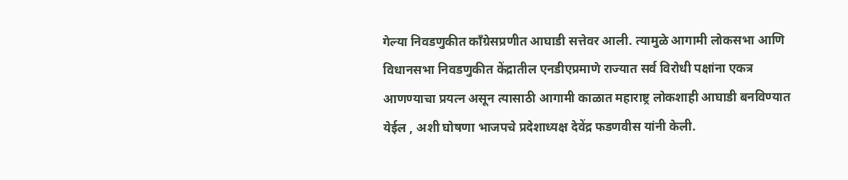गेल्या निवडणुकीत काँग्रेसप्रणीत आघाडी सत्तेवर आली. त्यामुळे आगामी लोकसभा आणि विधानसभा निवडणुकीत केंद्रातील एनडीएप्रमाणे राज्यात सर्व विरोधी पक्षांना एकत्र आणण्याचा प्रयत्न असून त्यासाठी आगामी काळात महाराष्ट्र लोकशाही आघाडी बनविण्यात येईल , अशी घोषणा भाजपचे प्रदेशाध्यक्ष देवेंद्र फडणवीस यांनी केली.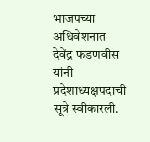भाजपच्या अधिवेशनात देवेंद्र फडणवीस यांनी प्रदेशाध्यक्षपदाची सूत्रे स्वीकारली.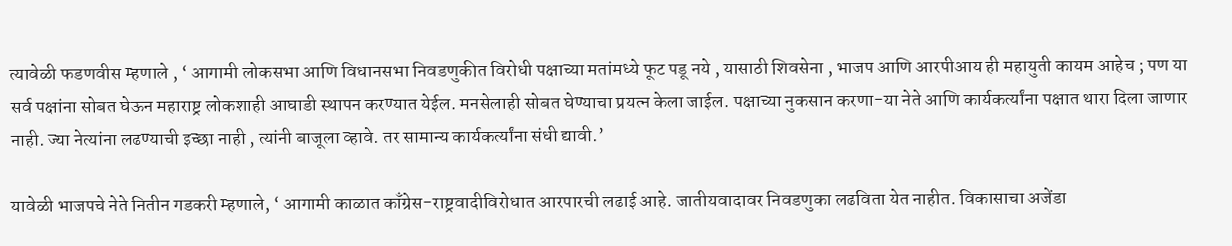त्यावेळी फडणवीस म्हणाले , ‘ आगामी लोकसभा आणि विधानसभा निवडणुकीत विरोधी पक्षाच्या मतांमध्ये फूट पडू नये , यासाठी शिवसेना , भाजप आणि आरपीआय ही महायुती कायम आहेच ; पण या सर्व पक्षांना सोबत घेऊन महाराष्ट्र लोकशाही आघाडी स्थापन करण्यात येईल. मनसेलाही सोबत घेण्याचा प्रयत्न केला जाईल. पक्षाच्या नुकसान करणा-या नेते आणि कार्यकर्त्यांना पक्षात थारा दिला जाणार नाही. ज्या नेत्यांना लढण्याची इच्छा नाही , त्यांनी बाजूला व्हावे. तर सामान्य कार्यकर्त्यांना संधी द्यावी.’

यावेळी भाजपचे नेते नितीन गडकरी म्हणाले, ‘ आगामी काळात काँग्रेस-राष्ट्रवादीविरोधात आरपारची लढाई आहे. जातीयवादावर निवडणुका लढविता येत नाहीत. विकासाचा अजेंडा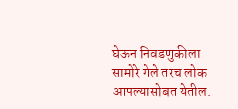घेऊन निवडणुकीला सामोरे गेले तरच लोक आपल्यासोबत येतील.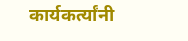कार्यकर्त्यांनी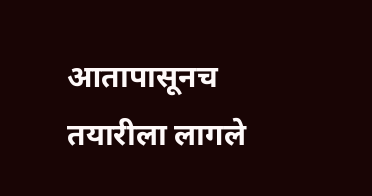आतापासूनच तयारीला लागले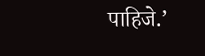पाहिजे.’